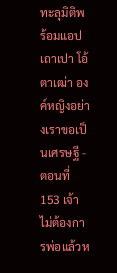ทะลุมิติพร้อมแอปเถาเปา โอ้ตาเฒ่า องค์หญิงอย่างเราขอเป็นเศรษฐี - ตอนที่ 153 เจ้าไม่ต้องการพ่อแล้วห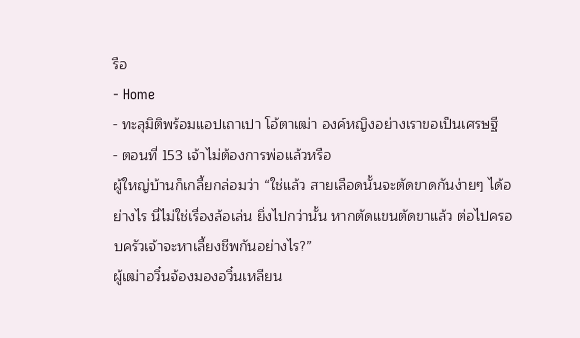รือ
- Home
- ทะลุมิติพร้อมแอปเถาเปา โอ้ตาเฒ่า องค์หญิงอย่างเราขอเป็นเศรษฐี
- ตอนที่ 153 เจ้าไม่ต้องการพ่อแล้วหรือ
ผู้ใหญ่บ้านก็เกลี้ยกล่อมว่า “ใช่แล้ว สายเลือดนั้นจะตัดขาดกันง่ายๆ ได้อย่างไร นี่ไม่ใช่เรื่องล้อเล่น ยิ่งไปกว่านั้น หากตัดแขนตัดขาแล้ว ต่อไปครอบครัวเจ้าจะหาเลี้ยงชีพกันอย่างไร?”
ผู้เฒ่าอวิ๋นจ้องมองอวิ๋นเหลียน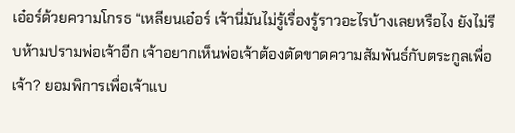เอ๋อร์ด้วยความโกรธ “เหลียนเอ๋อร์ เจ้านี่มันไม่รู้เรื่องรู้ราวอะไรบ้างเลยหรือไง ยังไม่รีบห้ามปรามพ่อเจ้าอีก เจ้าอยากเห็นพ่อเจ้าต้องตัดขาดความสัมพันธ์กับตระกูลเพื่อเจ้า? ยอมพิการเพื่อเจ้าแบ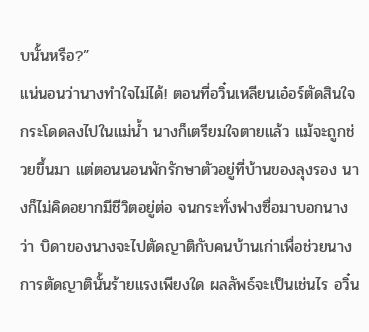บนั้นหรือ?”
แน่นอนว่านางทำใจไม่ได้! ตอนที่อวิ๋นเหลียนเอ๋อร์ตัดสินใจกระโดดลงไปในแม่น้ำ นางก็เตรียมใจตายแล้ว แม้จะถูกช่วยขึ้นมา แต่ตอนนอนพักรักษาตัวอยู่ที่บ้านของลุงรอง นางก็ไม่คิดอยากมีชีวิตอยู่ต่อ จนกระทั่งฟางซื่อมาบอกนางว่า บิดาของนางจะไปตัดญาติกับคนบ้านเก่าเพื่อช่วยนาง
การตัดญาตินั้นร้ายแรงเพียงใด ผลลัพธ์จะเป็นเช่นไร อวิ๋น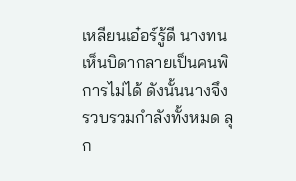เหลียนเอ๋อร์รู้ดี นางทนเห็นบิดากลายเป็นคนพิการไม่ได้ ดังนั้นนางจึงรวบรวมกำลังทั้งหมด ลุก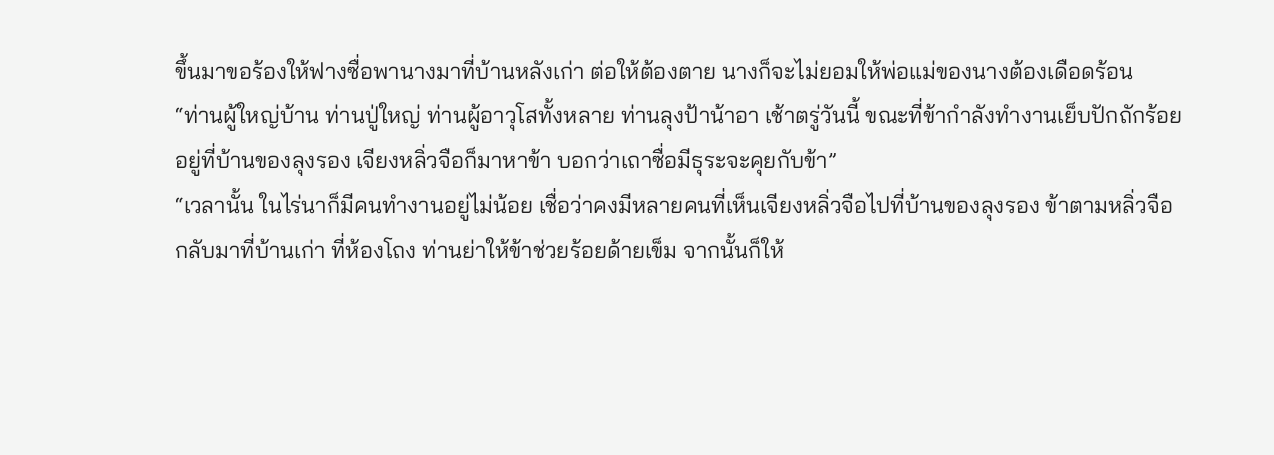ขึ้นมาขอร้องให้ฟางซื่อพานางมาที่บ้านหลังเก่า ต่อให้ต้องตาย นางก็จะไม่ยอมให้พ่อแม่ของนางต้องเดือดร้อน
“ท่านผู้ใหญ่บ้าน ท่านปู่ใหญ่ ท่านผู้อาวุโสทั้งหลาย ท่านลุงป้าน้าอา เช้าตรู่วันนี้ ขณะที่ข้ากำลังทำงานเย็บปักถักร้อยอยู่ที่บ้านของลุงรอง เจียงหลิ่วจือก็มาหาข้า บอกว่าเถาซื่อมีธุระจะคุยกับข้า”
“เวลานั้น ในไร่นาก็มีคนทำงานอยู่ไม่น้อย เชื่อว่าคงมีหลายคนที่เห็นเจียงหลิ่วจือไปที่บ้านของลุงรอง ข้าตามหลิ่วจือกลับมาที่บ้านเก่า ที่ห้องโถง ท่านย่าให้ข้าช่วยร้อยด้ายเข็ม จากนั้นก็ให้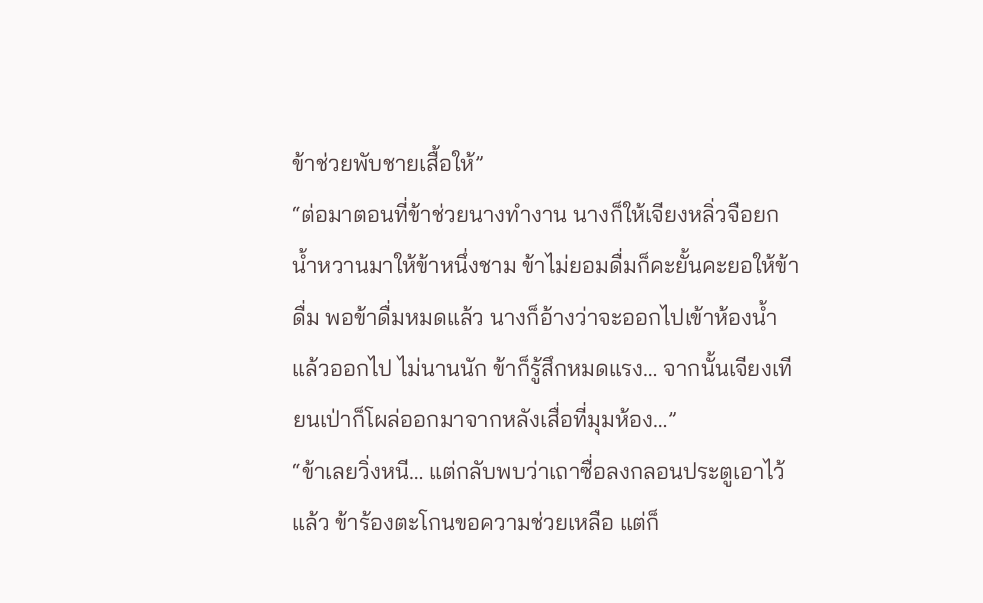ข้าช่วยพับชายเสื้อให้”
“ต่อมาตอนที่ข้าช่วยนางทำงาน นางก็ให้เจียงหลิ่วจือยกน้ำหวานมาให้ข้าหนึ่งชาม ข้าไม่ยอมดื่มก็คะยั้นคะยอให้ข้าดื่ม พอข้าดื่มหมดแล้ว นางก็อ้างว่าจะออกไปเข้าห้องน้ำแล้วออกไป ไม่นานนัก ข้าก็รู้สึกหมดแรง… จากนั้นเจียงเทียนเป่าก็โผล่ออกมาจากหลังเสื่อที่มุมห้อง…”
“ข้าเลยวิ่งหนี… แต่กลับพบว่าเถาซื่อลงกลอนประตูเอาไว้แล้ว ข้าร้องตะโกนขอความช่วยเหลือ แต่ก็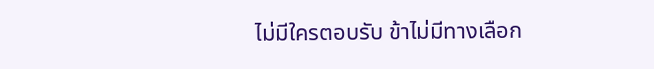ไม่มีใครตอบรับ ข้าไม่มีทางเลือก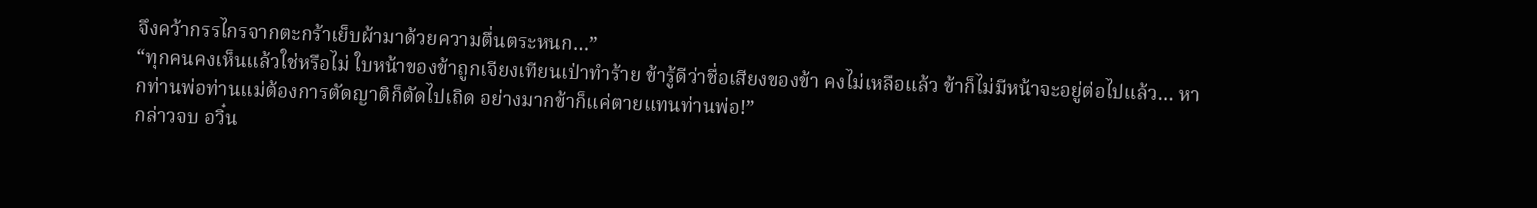จึงคว้ากรรไกรจากตะกร้าเย็บผ้ามาด้วยความตื่นตระหนก…”
“ทุกคนคงเห็นแล้วใช่หรือไม่ ใบหน้าของข้าถูกเจียงเทียนเป่าทำร้าย ข้ารู้ดีว่าชื่อเสียงของข้า คงไม่เหลือแล้ว ข้าก็ไม่มีหน้าจะอยู่ต่อไปแล้ว… หากท่านพ่อท่านแม่ต้องการตัดญาติก็ตัดไปเถิด อย่างมากข้าก็แค่ตายแทนท่านพ่อ!”
กล่าวจบ อวิ๋น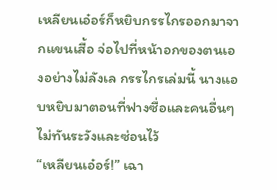เหลียนเอ๋อร์ก็หยิบกรรไกรออกมาจากแขนเสื้อ จ่อไปที่หน้าอกของตนเองอย่างไม่ลังเล กรรไกรเล่มนี้ นางแอบหยิบมาตอนที่ฟางซื่อและคนอื่นๆ ไม่ทันระวังและซ่อนไว้
“เหลียนเอ๋อร์!” เฉา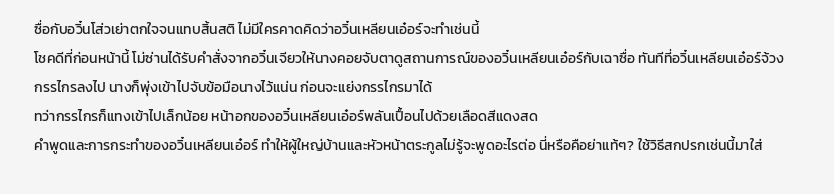ซื่อกับอวิ๋นโส่วเย่าตกใจจนแทบสิ้นสติ ไม่มีใครคาดคิดว่าอวิ๋นเหลียนเอ๋อร์จะทำเช่นนี้
โชคดีที่ก่อนหน้านี้ โม่ซ่านได้รับคำสั่งจากอวิ๋นเจียวให้นางคอยจับตาดูสถานการณ์ของอวิ๋นเหลียนเอ๋อร์กับเฉาซื่อ ทันทีที่อวิ๋นเหลียนเอ๋อร์จ้วงกรรไกรลงไป นางก็พุ่งเข้าไปจับข้อมือนางไว้แน่น ก่อนจะแย่งกรรไกรมาได้
ทว่ากรรไกรก็แทงเข้าไปเล็กน้อย หน้าอกของอวิ๋นเหลียนเอ๋อร์พลันเปื้อนไปด้วยเลือดสีแดงสด
คำพูดและการกระทำของอวิ๋นเหลียนเอ๋อร์ ทำให้ผู้ใหญ่บ้านและหัวหน้าตระกูลไม่รู้จะพูดอะไรต่อ นี่หรือคือย่าแท้ๆ? ใช้วิธีสกปรกเช่นนี้มาใส่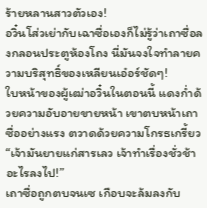ร้ายหลานสาวตัวเอง!
อวิ๋นโส่วเย่ากับเฉาซื่อเองก็ไม่รู้ว่าเถาซื่อลงกลอนประตูห้องโถง นี่มันจงใจทำลายความบริสุทธิ์ของเหลียนเอ๋อร์ชัดๆ!
ใบหน้าของผู้เฒ่าอวิ๋นในตอนนี้ แดงก่ำด้วยความอับอายขายหน้า เขาตบหน้าเถาซื่ออย่างแรง ตวาดด้วยความโกรธเกรี้ยว “เจ้ามันยายแก่สารเลว เจ้าทำเรื่องชั่วช้าอะไรลงไป!”
เถาซื่อถูกตบจนเซ เกือบจะล้มลงกับ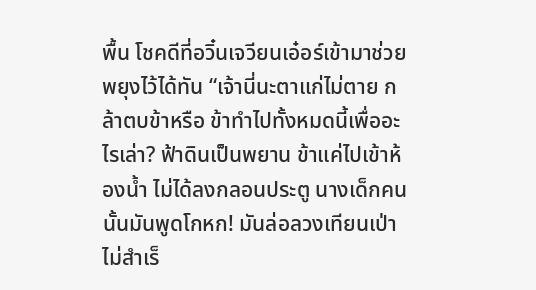พื้น โชคดีที่อวิ๋นเจวียนเอ๋อร์เข้ามาช่วยพยุงไว้ได้ทัน “เจ้านี่นะตาแก่ไม่ตาย กล้าตบข้าหรือ ข้าทำไปทั้งหมดนี้เพื่ออะไรเล่า? ฟ้าดินเป็นพยาน ข้าแค่ไปเข้าห้องน้ำ ไม่ได้ลงกลอนประตู นางเด็กคนนั้นมันพูดโกหก! มันล่อลวงเทียนเป่าไม่สำเร็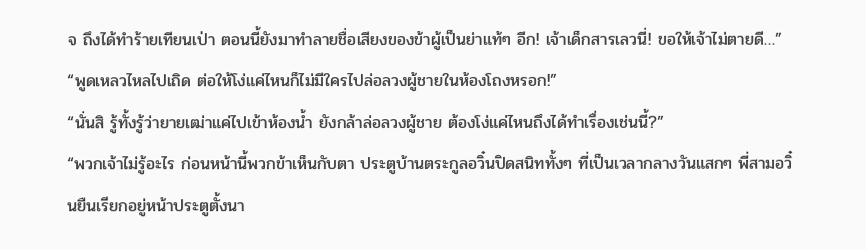จ ถึงได้ทำร้ายเทียนเป่า ตอนนี้ยังมาทำลายชื่อเสียงของข้าผู้เป็นย่าแท้ๆ อีก! เจ้าเด็กสารเลวนี่! ขอให้เจ้าไม่ตายดี…”
“พูดเหลวไหลไปเถิด ต่อให้โง่แค่ไหนก็ไม่มีใครไปล่อลวงผู้ชายในห้องโถงหรอก!”
“นั่นสิ รู้ทั้งรู้ว่ายายเฒ่าแค่ไปเข้าห้องน้ำ ยังกล้าล่อลวงผู้ชาย ต้องโง่แค่ไหนถึงได้ทำเรื่องเช่นนี้?”
“พวกเจ้าไม่รู้อะไร ก่อนหน้านี้พวกข้าเห็นกับตา ประตูบ้านตระกูลอวิ๋นปิดสนิททั้งๆ ที่เป็นเวลากลางวันแสกๆ พี่สามอวิ๋นยืนเรียกอยู่หน้าประตูตั้งนา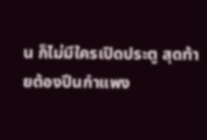น ก็ไม่มีใครเปิดประตู สุดท้ายต้องปีนกำแพง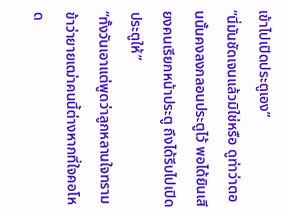เข้าไปเปิดประตูเอง”
“นี่มันชัดเจนแล้วมิใช่หรือ ดูท่าว่าตอนนั้นคงลงกลอนประตูไว้ พอได้ยินเสียงคนเรียกหน้าประตู ถึงได้รีบไปเปิดประตูให้”
“ทั้งวันเอาแต่พูดว่าลูกหลานใจทราม ข้าว่ายายเฒ่าคนนี้ต่างหากที่ใจคอโหด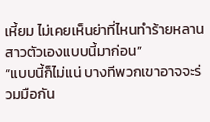เหี้ยม ไม่เคยเห็นย่าที่ไหนทำร้ายหลานสาวตัวเองแบบนี้มาก่อน”
“แบบนี้ก็ไม่แน่ บางทีพวกเขาอาจจะร่วมมือกัน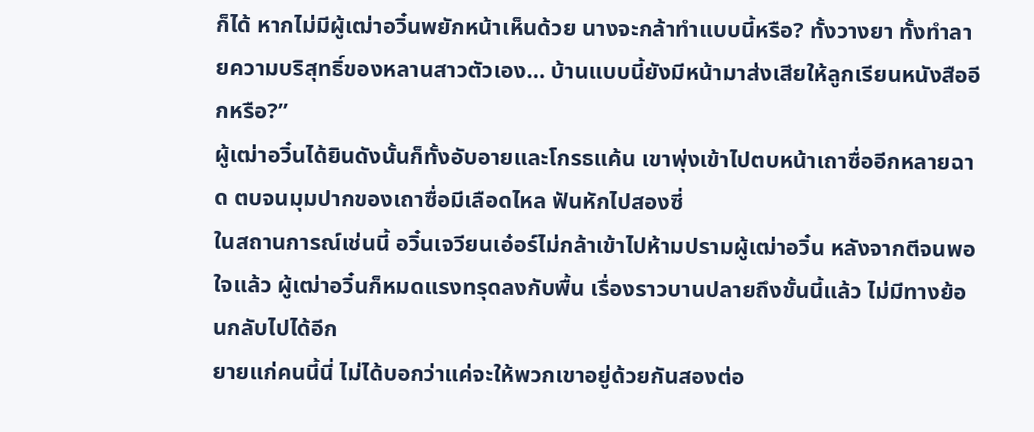ก็ได้ หากไม่มีผู้เฒ่าอวิ๋นพยักหน้าเห็นด้วย นางจะกล้าทำแบบนี้หรือ? ทั้งวางยา ทั้งทำลายความบริสุทธิ์ของหลานสาวตัวเอง… บ้านแบบนี้ยังมีหน้ามาส่งเสียให้ลูกเรียนหนังสืออีกหรือ?”
ผู้เฒ่าอวิ๋นได้ยินดังนั้นก็ทั้งอับอายและโกรธแค้น เขาพุ่งเข้าไปตบหน้าเถาซื่ออีกหลายฉาด ตบจนมุมปากของเถาซื่อมีเลือดไหล ฟันหักไปสองซี่
ในสถานการณ์เช่นนี้ อวิ๋นเจวียนเอ๋อร์ไม่กล้าเข้าไปห้ามปรามผู้เฒ่าอวิ๋น หลังจากตีจนพอใจแล้ว ผู้เฒ่าอวิ๋นก็หมดแรงทรุดลงกับพื้น เรื่องราวบานปลายถึงขั้นนี้แล้ว ไม่มีทางย้อนกลับไปได้อีก
ยายแก่คนนี้นี่ ไม่ได้บอกว่าแค่จะให้พวกเขาอยู่ด้วยกันสองต่อ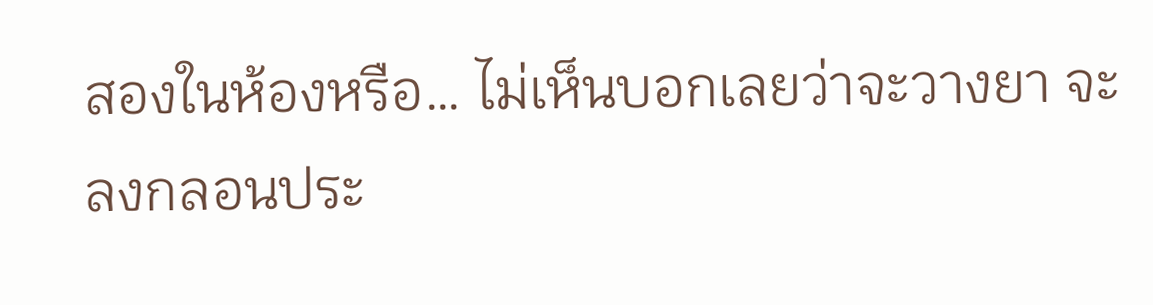สองในห้องหรือ… ไม่เห็นบอกเลยว่าจะวางยา จะลงกลอนประ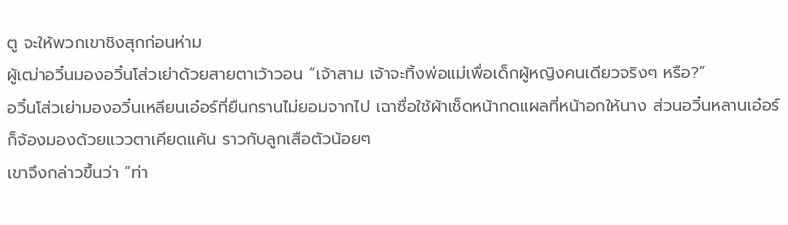ตู จะให้พวกเขาชิงสุกก่อนห่าม
ผู้เฒ่าอวิ๋นมองอวิ๋นโส่วเย่าด้วยสายตาเว้าวอน “เจ้าสาม เจ้าจะทิ้งพ่อแม่เพื่อเด็กผู้หญิงคนเดียวจริงๆ หรือ?”
อวิ๋นโส่วเย่ามองอวิ๋นเหลียนเอ๋อร์ที่ยืนกรานไม่ยอมจากไป เฉาซื่อใช้ผ้าเช็ดหน้ากดแผลที่หน้าอกให้นาง ส่วนอวิ๋นหลานเอ๋อร์ก็จ้องมองด้วยแววตาเคียดแค้น ราวกับลูกเสือตัวน้อยๆ
เขาจึงกล่าวขึ้นว่า “ท่า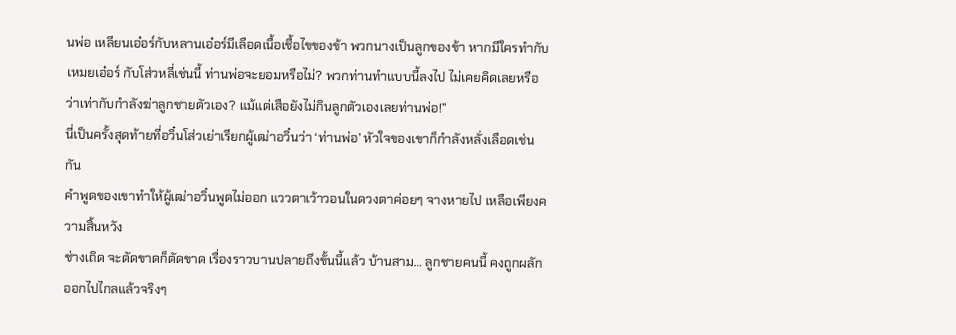นพ่อ เหลียนเอ๋อร์กับหลานเอ๋อร์มีเลือดเนื้อเชื้อไขของข้า พวกนางเป็นลูกของข้า หากมีใครทำกับเหมยเอ๋อร์ กับโส่วหลี่เช่นนี้ ท่านพ่อจะยอมหรือไม่? พวกท่านทำแบบนี้ลงไป ไม่เคยคิดเลยหรือว่าเท่ากับกำลังฆ่าลูกชายตัวเอง? แม้แต่เสือยังไม่กินลูกตัวเองเลยท่านพ่อ!”
นี่เป็นครั้งสุดท้ายที่อวิ๋นโส่วเย่าเรียกผู้เฒ่าอวิ๋นว่า ‘ท่านพ่อ’ หัวใจของเขาก็กำลังหลั่งเลือดเช่นกัน
คำพูดของเขาทำให้ผู้เฒ่าอวิ๋นพูดไม่ออก แววตาเว้าวอนในดวงตาค่อยๆ จางหายไป เหลือเพียงความสิ้นหวัง
ช่างเถิด จะตัดขาดก็ตัดขาด เรื่องราวบานปลายถึงขั้นนี้แล้ว บ้านสาม… ลูกชายคนนี้ คงถูกผลักออกไปไกลแล้วจริงๆ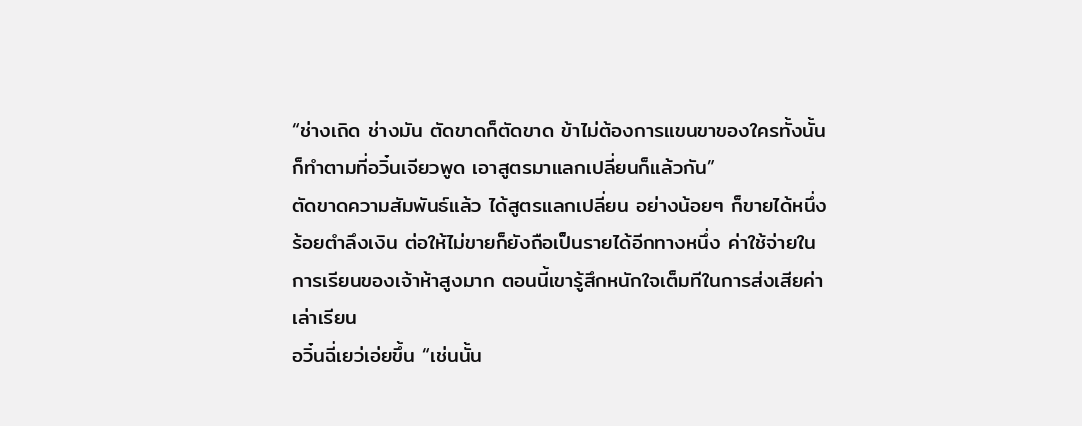“ช่างเถิด ช่างมัน ตัดขาดก็ตัดขาด ข้าไม่ต้องการแขนขาของใครทั้งนั้น ก็ทำตามที่อวิ๋นเจียวพูด เอาสูตรมาแลกเปลี่ยนก็แล้วกัน”
ตัดขาดความสัมพันธ์แล้ว ได้สูตรแลกเปลี่ยน อย่างน้อยๆ ก็ขายได้หนึ่งร้อยตำลึงเงิน ต่อให้ไม่ขายก็ยังถือเป็นรายได้อีกทางหนึ่ง ค่าใช้จ่ายในการเรียนของเจ้าห้าสูงมาก ตอนนี้เขารู้สึกหนักใจเต็มทีในการส่งเสียค่าเล่าเรียน
อวิ๋นฉี่เยว่เอ่ยขึ้น “เช่นนั้น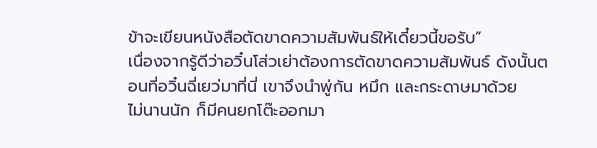ข้าจะเขียนหนังสือตัดขาดความสัมพันธ์ให้เดี๋ยวนี้ขอรับ”
เนื่องจากรู้ดีว่าอวิ๋นโส่วเย่าต้องการตัดขาดความสัมพันธ์ ดังนั้นตอนที่อวิ๋นฉี่เยว่มาที่นี่ เขาจึงนำพู่กัน หมึก และกระดาษมาด้วย
ไม่นานนัก ก็มีคนยกโต๊ะออกมา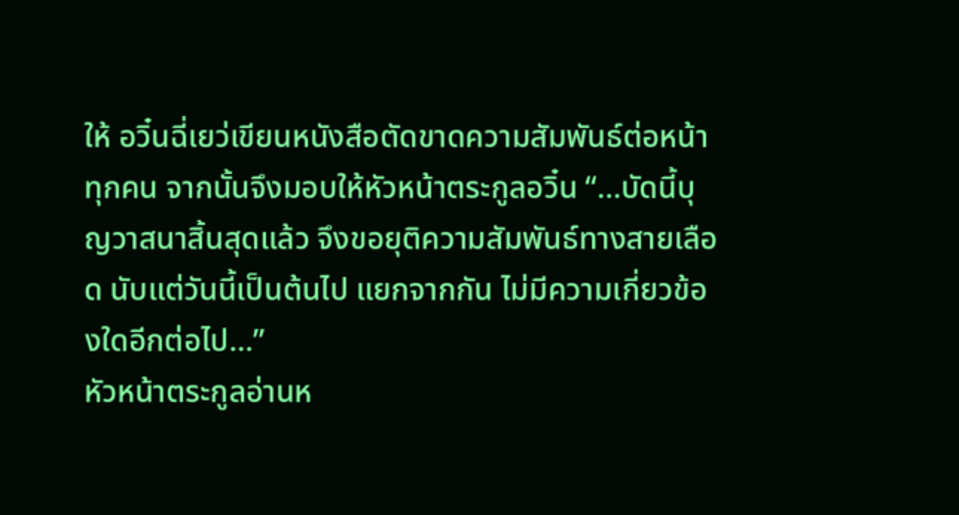ให้ อวิ๋นฉี่เยว่เขียนหนังสือตัดขาดความสัมพันธ์ต่อหน้าทุกคน จากนั้นจึงมอบให้หัวหน้าตระกูลอวิ๋น “…บัดนี้บุญวาสนาสิ้นสุดแล้ว จึงขอยุติความสัมพันธ์ทางสายเลือด นับแต่วันนี้เป็นต้นไป แยกจากกัน ไม่มีความเกี่ยวข้องใดอีกต่อไป…”
หัวหน้าตระกูลอ่านห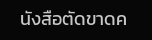นังสือตัดขาดค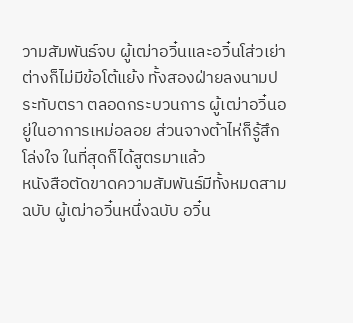วามสัมพันธ์จบ ผู้เฒ่าอวิ๋นและอวิ๋นโส่วเย่าต่างก็ไม่มีข้อโต้แย้ง ทั้งสองฝ่ายลงนามประทับตรา ตลอดกระบวนการ ผู้เฒ่าอวิ๋นอยู่ในอาการเหม่อลอย ส่วนจางต้าไห่ก็รู้สึกโล่งใจ ในที่สุดก็ได้สูตรมาแล้ว
หนังสือตัดขาดความสัมพันธ์มีทั้งหมดสามฉบับ ผู้เฒ่าอวิ๋นหนึ่งฉบับ อวิ๋น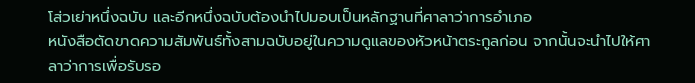โส่วเย่าหนึ่งฉบับ และอีกหนึ่งฉบับต้องนำไปมอบเป็นหลักฐานที่ศาลาว่าการอำเภอ
หนังสือตัดขาดความสัมพันธ์ทั้งสามฉบับอยู่ในความดูแลของหัวหน้าตระกูลก่อน จากนั้นจะนำไปให้ศาลาว่าการเพื่อรับรอ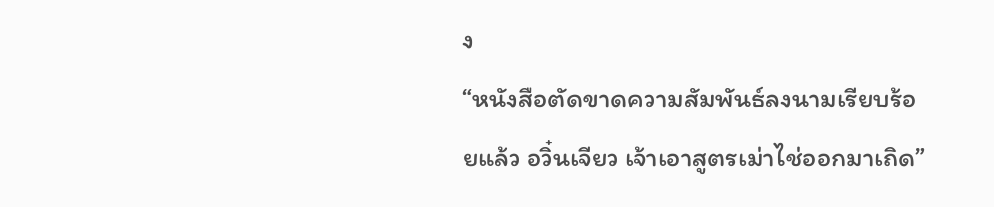ง
“หนังสือตัดขาดความสัมพันธ์ลงนามเรียบร้อยแล้ว อวิ๋นเจียว เจ้าเอาสูตรเม่าไช่ออกมาเถิด”